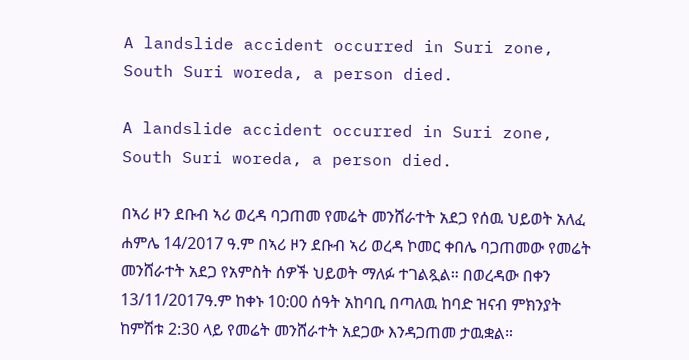A landslide accident occurred in Suri zone, South Suri woreda, a person died.

A landslide accident occurred in Suri zone, South Suri woreda, a person died.

በኣሪ ዞን ደቡብ ኣሪ ወረዳ ባጋጠመ የመሬት መንሸራተት አደጋ የሰዉ ህይወት አለፈ ሐምሌ 14/2017 ዓ.ም በኣሪ ዞን ደቡብ ኣሪ ወረዳ ኮመር ቀበሌ ባጋጠመው የመሬት መንሸራተት አደጋ የአምስት ሰዎች ህይወት ማለፉ ተገልጿል። በወረዳው በቀን 13/11/2017ዓ.ም ከቀኑ 10:00 ሰዓት አከባቢ በጣለዉ ከባድ ዝናብ ምክንያት ከምሽቱ 2:30 ላይ የመሬት መንሸራተት አደጋው እንዳጋጠመ ታዉቋል።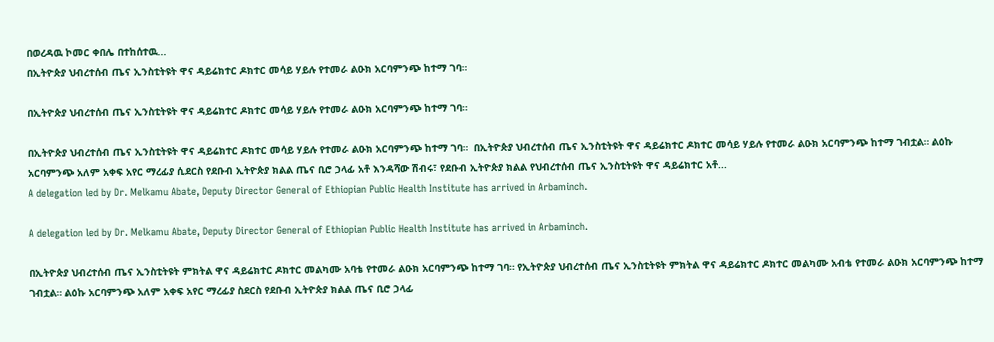በወረዳዉ ኮመር ቀበሌ በተከሰተዉ...
በኢትዮጵያ ህብረተሰብ ጤና ኢንስቲትዩት ዋና ዳይሬክተር ዶክተር መሳይ ሃይሉ የተመራ ልዑክ አርባምንጭ ከተማ ገባ።

በኢትዮጵያ ህብረተሰብ ጤና ኢንስቲትዩት ዋና ዳይሬክተር ዶክተር መሳይ ሃይሉ የተመራ ልዑክ አርባምንጭ ከተማ ገባ።

በኢትዮጵያ ህብረተሰብ ጤና ኢንስቲትዩት ዋና ዳይሬክተር ዶክተር መሳይ ሃይሉ የተመራ ልዑክ አርባምንጭ ከተማ ገባ።  በኢትዮጵያ ህብረተሰብ ጤና ኢንስቲትዩት ዋና ዳይሬክተር ዶክተር መሳይ ሃይሉ የተመራ ልዑክ አርባምንጭ ከተማ ገብቷል። ልዕኩ አርባምንጭ አለም አቀፍ አየር ማረፊያ ሲደርስ የደቡብ ኢትዮጵያ ክልል ጤና ቢሮ ኃላፊ አቶ እንዳሻው ሽብሩ፣ የደቡብ ኢትዮጵያ ክልል የህብረተሰብ ጤና ኢንስቲትዩት ዋና ዳይሬክተር አቶ...
A delegation led by Dr. Melkamu Abate, Deputy Director General of Ethiopian Public Health Institute has arrived in Arbaminch.

A delegation led by Dr. Melkamu Abate, Deputy Director General of Ethiopian Public Health Institute has arrived in Arbaminch.

በኢትዮጵያ ህብረተሰብ ጤና ኢንስቲትዩት ምክትል ዋና ዳይሬክተር ዶክተር መልካሙ አባቴ የተመራ ልዑክ አርባምንጭ ከተማ ገባ። የኢትዮጵያ ህብረተሰብ ጤና ኢንስቲትዩት ምክትል ዋና ዳይሬክተር ዶክተር መልካሙ አብቴ የተመራ ልዑክ አርባምንጭ ከተማ ገብቷል። ልዕኩ አርባምንጭ አለም አቀፍ አየር ማረፊያ ስደርስ የደቡብ ኢትዮጵያ ክልል ጤና ቢሮ ኃላፊ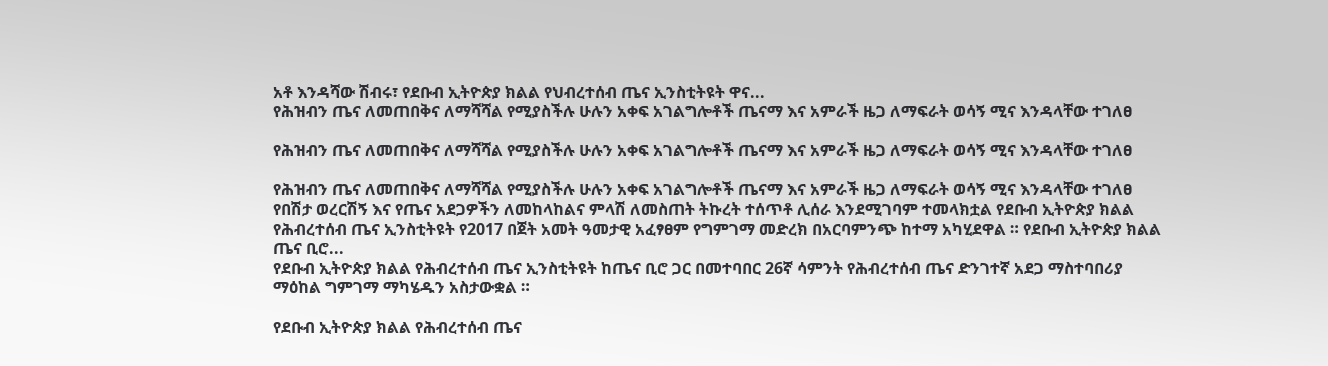አቶ እንዳሻው ሽብሩ፣ የደቡብ ኢትዮጵያ ክልል የህብረተሰብ ጤና ኢንስቲትዩት ዋና...
የሕዝብን ጤና ለመጠበቅና ለማሻሻል የሚያስችሉ ሁሉን አቀፍ አገልግሎቶች ጤናማ እና አምራች ዜጋ ለማፍራት ወሳኝ ሚና እንዳላቸው ተገለፀ

የሕዝብን ጤና ለመጠበቅና ለማሻሻል የሚያስችሉ ሁሉን አቀፍ አገልግሎቶች ጤናማ እና አምራች ዜጋ ለማፍራት ወሳኝ ሚና እንዳላቸው ተገለፀ

የሕዝብን ጤና ለመጠበቅና ለማሻሻል የሚያስችሉ ሁሉን አቀፍ አገልግሎቶች ጤናማ እና አምራች ዜጋ ለማፍራት ወሳኝ ሚና እንዳላቸው ተገለፀ የበሽታ ወረርሽኝ እና የጤና አደጋዎችን ለመከላከልና ምላሽ ለመስጠት ትኩረት ተሰጥቶ ሊሰራ እንደሚገባም ተመላክቷል የደቡብ ኢትዮጵያ ክልል የሕብረተሰብ ጤና ኢንስቲትዩት የ2017 በጀት አመት ዓመታዊ አፈፃፀም የግምገማ መድረክ በአርባምንጭ ከተማ አካሂደዋል ። የደቡብ ኢትዮጵያ ክልል ጤና ቢሮ...
የደቡብ ኢትዮጵያ ክልል የሕብረተሰብ ጤና ኢንስቲትዩት ከጤና ቢሮ ጋር በመተባበር 26ኛ ሳምንት የሕብረተሰብ ጤና ድንገተኛ አደጋ ማስተባበሪያ ማዕከል ግምገማ ማካሄዱን አስታውቋል ።

የደቡብ ኢትዮጵያ ክልል የሕብረተሰብ ጤና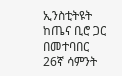ኢንስቲትዩት ከጤና ቢሮ ጋር በመተባበር 26ኛ ሳምንት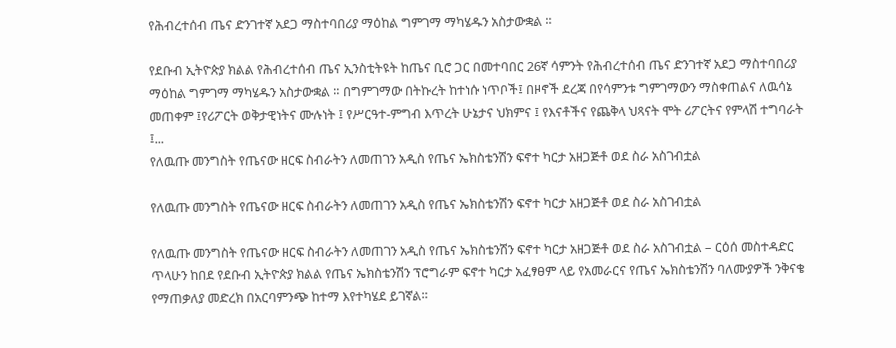የሕብረተሰብ ጤና ድንገተኛ አደጋ ማስተባበሪያ ማዕከል ግምገማ ማካሄዱን አስታውቋል ።

የደቡብ ኢትዮጵያ ክልል የሕብረተሰብ ጤና ኢንስቲትዩት ከጤና ቢሮ ጋር በመተባበር 26ኛ ሳምንት የሕብረተሰብ ጤና ድንገተኛ አደጋ ማስተባበሪያ ማዕከል ግምገማ ማካሄዱን አስታውቋል ። በግምገማው በትኩረት ከተነሱ ነጥቦች፤ በዞኖች ደረጃ በየሳምንቱ ግምገማውን ማስቀጠልና ለዉሳኔ መጠቀም ፤የሪፖርት ወቅታዊነትና ሙሉነት ፤ የሥርዓተ-ምግብ እጥረት ሁኔታና ህክምና ፤ የእናቶችና የጨቅላ ህጻናት ሞት ሪፖርትና የምላሽ ተግባራት ፤...
የለዉጡ መንግስት የጤናው ዘርፍ ስብራትን ለመጠገን አዲስ የጤና ኤክስቴንሽን ፍኖተ ካርታ አዘጋጅቶ ወደ ስራ አስገብቷል

የለዉጡ መንግስት የጤናው ዘርፍ ስብራትን ለመጠገን አዲስ የጤና ኤክስቴንሽን ፍኖተ ካርታ አዘጋጅቶ ወደ ስራ አስገብቷል

የለዉጡ መንግስት የጤናው ዘርፍ ስብራትን ለመጠገን አዲስ የጤና ኤክስቴንሽን ፍኖተ ካርታ አዘጋጅቶ ወደ ስራ አስገብቷል – ርዕሰ መስተዳድር ጥላሁን ከበደ የደቡብ ኢትዮጵያ ክልል የጤና ኤክስቴንሽን ፕሮግራም ፍኖተ ካርታ አፈፃፀም ላይ የአመራርና የጤና ኤክስቴንሽን ባለሙያዎች ንቅናቄ የማጠቃለያ መድረክ በአርባምንጭ ከተማ እየተካሄደ ይገኛል።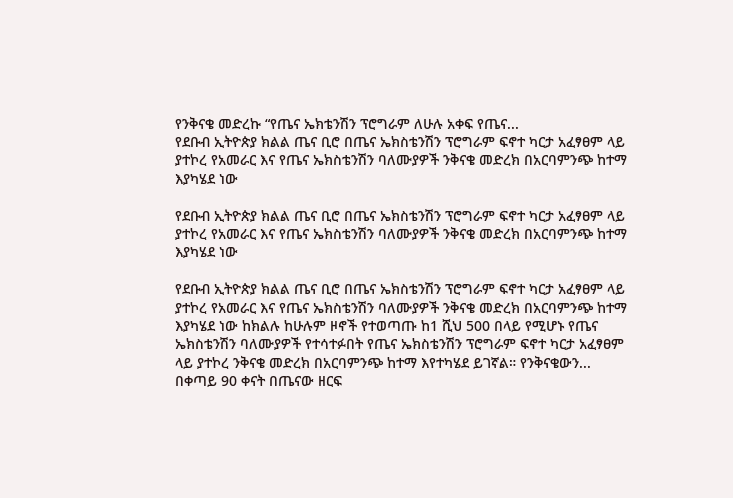የንቅናቄ መድረኩ “የጤና ኤክቴንሽን ፕሮግራም ለሁሉ አቀፍ የጤና...
የደቡብ ኢትዮጵያ ክልል ጤና ቢሮ በጤና ኤክስቴንሽን ፕሮግራም ፍኖተ ካርታ አፈፃፀም ላይ ያተኮረ የአመራር እና የጤና ኤክስቴንሽን ባለሙያዎች ንቅናቄ መድረክ በአርባምንጭ ከተማ እያካሄደ ነው

የደቡብ ኢትዮጵያ ክልል ጤና ቢሮ በጤና ኤክስቴንሽን ፕሮግራም ፍኖተ ካርታ አፈፃፀም ላይ ያተኮረ የአመራር እና የጤና ኤክስቴንሽን ባለሙያዎች ንቅናቄ መድረክ በአርባምንጭ ከተማ እያካሄደ ነው

የደቡብ ኢትዮጵያ ክልል ጤና ቢሮ በጤና ኤክስቴንሽን ፕሮግራም ፍኖተ ካርታ አፈፃፀም ላይ ያተኮረ የአመራር እና የጤና ኤክስቴንሽን ባለሙያዎች ንቅናቄ መድረክ በአርባምንጭ ከተማ እያካሄደ ነው ከክልሉ ከሁሉም ዞኖች የተወጣጡ ከ1 ሺህ 500 በላይ የሚሆኑ የጤና ኤክስቴንሽን ባለሙያዎች የተሳተፉበት የጤና ኤክስቴንሽን ፕሮግራም ፍኖተ ካርታ አፈፃፀም ላይ ያተኮረ ንቅናቄ መድረክ በአርባምንጭ ከተማ እየተካሄደ ይገኛል። የንቅናቄውን...
በቀጣይ 90 ቀናት በጤናው ዘርፍ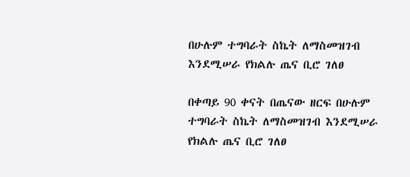በሁሉም ተግባራት ስኬት ለማስመዝገብ እንደሚሠራ የክልሉ ጤና ቢሮ ገለፀ

በቀጣይ 90 ቀናት በጤናው ዘርፍ በሁሉም ተግባራት ስኬት ለማስመዝገብ እንደሚሠራ የክልሉ ጤና ቢሮ ገለፀ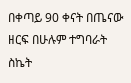በቀጣይ 90 ቀናት በጤናው ዘርፍ በሁሉም ተግባራት ስኬት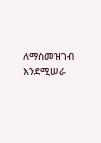ለማስመዝገብ እንደሚሠራ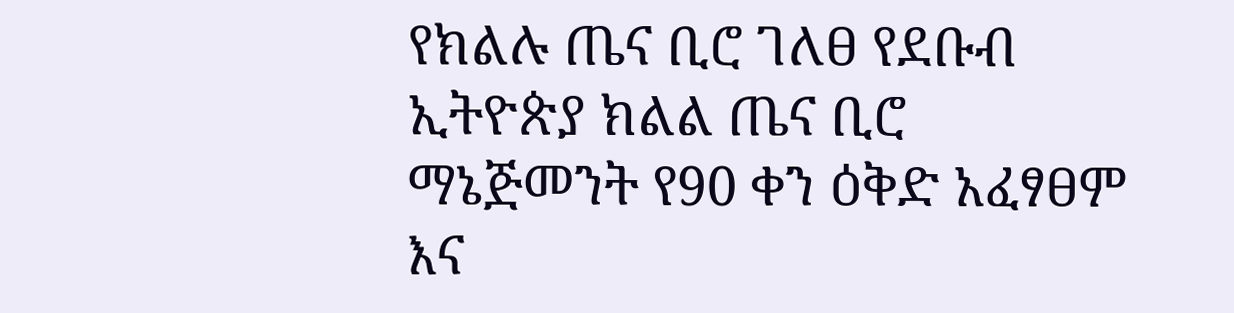የክልሉ ጤና ቢሮ ገለፀ የደቡብ ኢትዮጵያ ክልል ጤና ቢሮ ማኔጅመንት የ90 ቀን ዕቅድ አፈፃፀም እና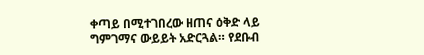ቀጣይ በሚተገበረው ዘጠና ዕቅድ ላይ ግምገማና ውይይት አድርጓል። የደቡብ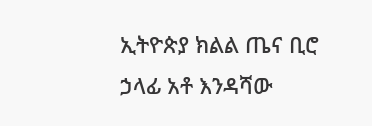ኢትዮጵያ ክልል ጤና ቢሮ ኃላፊ አቶ እንዳሻው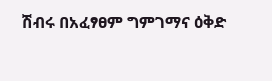ሽብሩ በአፈፃፀም ግምገማና ዕቅድ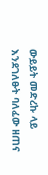ውይይት መድረኩ ላይ እንደገለፁት ባለፈው ዘጠና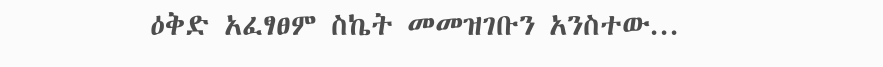ዕቅድ አፈፃፀም ስኬት መመዝገቡን አንስተው...